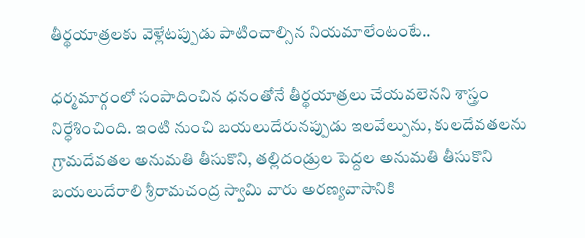తీర్థయాత్రలకు వెళ్లేటప్పుడు పాటించాల్సిన నియమాలేంటంటే..

ధర్మమార్గంలో సంపాదించిన ధనంతోనే తీర్థయాత్రలు చేయవలెనని శాస్త్రం నిర్ధేశించింది. ఇంటి నుంచి బయలుదేరునప్పుడు ఇలవేల్పును, కులదేవతలను గ్రామదేవతల అనుమతి తీసుకొని, తల్లిదండ్రుల పెద్దల అనుమతి తీసుకొని బయలుదేరాలి శ్రీరామచంద్ర స్వామి వారు అరణ్యవాసానికి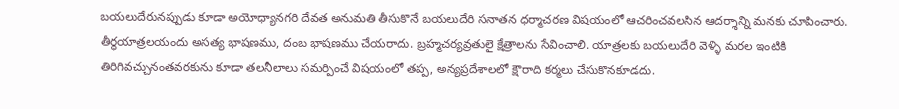బయలుదేరునప్పుడు కూడా అయోధ్యానగరి దేవత అనుమతి తీసుకొనే బయలుదేరి సనాతన ధర్మాచరణ విషయంలో ఆచరించవలసిన ఆదర్శాన్ని మనకు చూపించారు. తీర్థయాత్రలయందు అసత్య భాషణము, దంబ భాషణము చేయరాదు. బ్రహ్మచర్యవ్రతులై క్షేత్రాలను సేవించాలి. యాత్రలకు బయలుదేరి వెళ్ళి మరల ఇంటికి తిరిగివచ్చునంతవరకును కూడా తలనీలాలు సమర్పించే విషయంలో తప్ప, అన్యప్రదేశాలలో క్షౌరాది కర్మలు చేసుకొనకూడదు.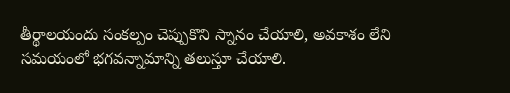తీర్థాలయందు సంకల్పం చెప్పుకొని స్నానం చేయాలి, అవకాశం లేని సమయంలో భగవన్నామాన్ని తలుస్తూ చేయాలి.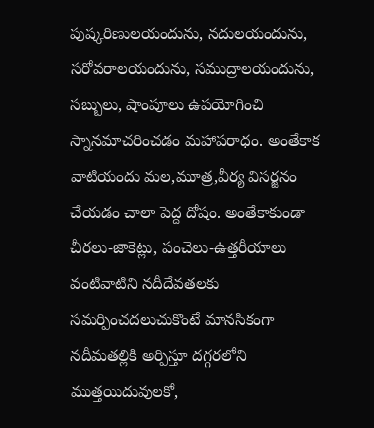పుష్కరిణులయందును, నదులయందును, సరోవరాలయందును, సముద్రాలయందును, సబ్బులు, షాంపూలు ఉపయోగించి స్నానమాచరించడం మహాపరాధం. అంతేకాక వాటియందు మల,మూత్ర,వీర్య విసర్జనం చేయడం చాలా పెద్ద దోషం. అంతేకాకుండా చీరలు-జాకెట్లు, పంచెలు-ఉత్తరీయాలు వంటివాటిని నదీదేవతలకు సమర్పించదలుచుకొంటే మానసికంగా నదీమతల్లికి అర్పిస్తూ దగ్గరలోని ముత్తయిదువులకో,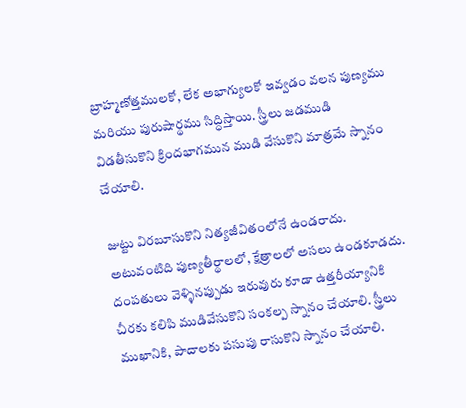బ్రాహ్మణోత్తములకో, లేక అభాగ్యులకో ఇవ్వడం వలన పుణ్యము మరియు పురుషార్థము సిద్ధిస్తాయి. స్త్రీలు జడముడి విడతీసుకొని క్రిందభాగమున ముడి వేసుకొని మాత్రమే స్నానం చేయాలి.

జుట్టు విరబూసుకొని నిత్యజీవితంలోనే ఉండరాదు. అటువంటిది పుణ్యతీర్థాలలో, క్షేత్రాలలో అసలు ఉండకూడదు. దంపతులు వెళ్ళినప్పుడు ఇరువురు కూడా ఉత్తరీయ్యానికి చీరకు కలిపి ముడివేసుకొని సంకల్ప స్నానం చేయాలి. స్త్రీలు ముఖానికి, పాదాలకు పసుపు రాసుకొని స్నానం చేయాలి.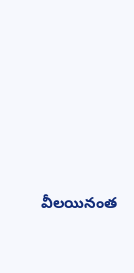వీలయినంత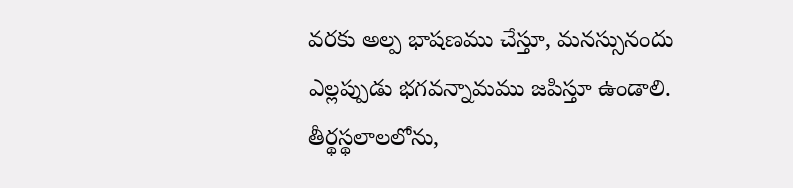వరకు అల్ప భాషణము చేస్తూ, మనస్సునందు ఎల్లప్పుడు భగవన్నామము జపిస్తూ ఉండాలి. తీర్థస్థలాలలోను,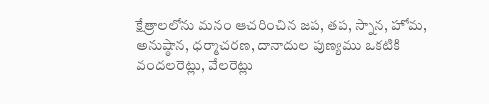క్షేత్రాలలోను మనం ఆచరించిన జప, తప, స్నాన, హోమ, అనుష్ఠాన, ధర్మాచరణ, దానాదుల పుణ్యము ఒకటికి వందలరెట్లు, వేలరెట్లు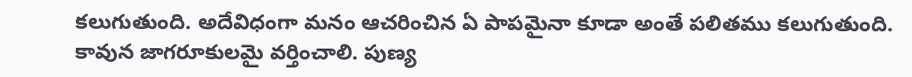కలుగుతుంది. అదేవిధంగా మనం ఆచరించిన ఏ పాపమైనా కూడా అంతే పలితము కలుగుతుంది. కావున జాగరూకులమై వర్తించాలి. పుణ్య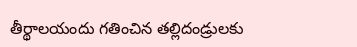తీర్థాలయందు గతించిన తల్లిదండ్రులకు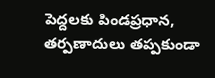పెద్దలకు పిండప్రధాన, తర్పణాదులు తప్పకుండా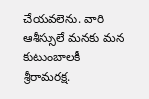చేయవలెను. వారి ఆశీస్సులే మనకు మన కుటుంబాలకీ శ్రీరామరక్ష.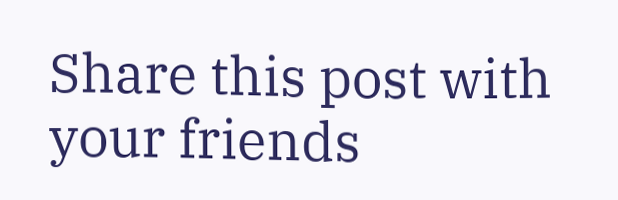Share this post with your friends